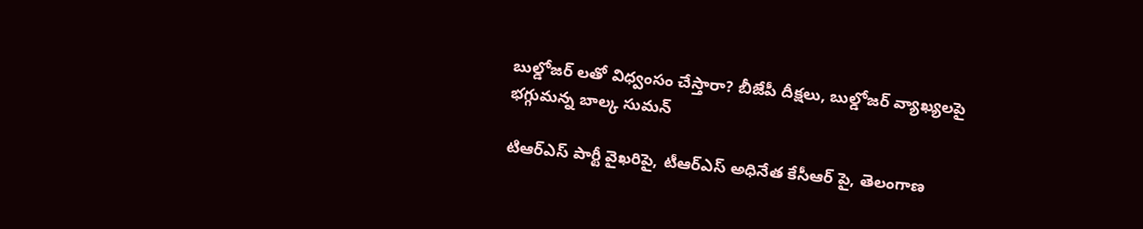బుల్డోజర్ లతో విధ్వంసం చేస్తారా? బీజేపీ దీక్షలు, బుల్డోజర్ వ్యాఖ్యలపై భగ్గుమన్న బాల్క సుమన్

టిఆర్ఎస్ పార్టీ వైఖరిపై, టీఆర్ఎస్ అధినేత కేసీఆర్ పై, తెలంగాణ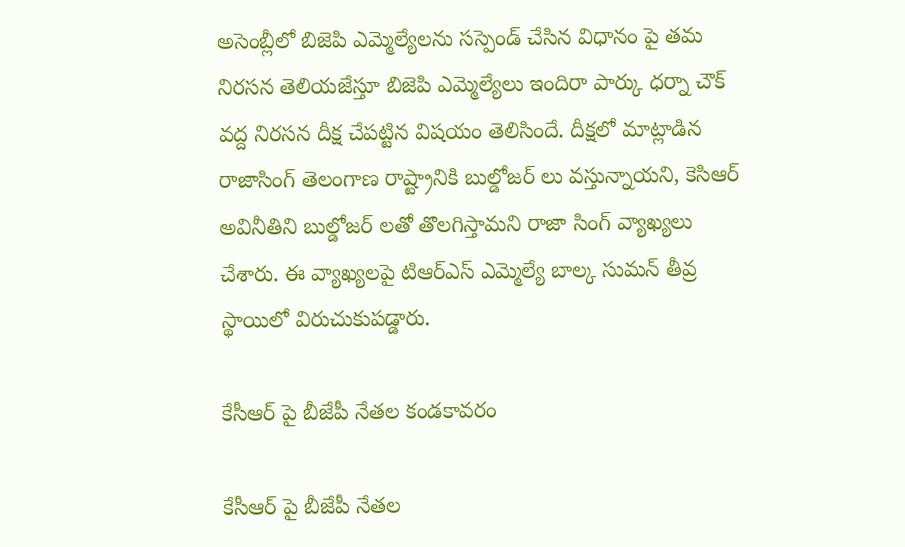అసెంబ్లీలో బిజెపి ఎమ్మెల్యేలను సస్పెండ్ చేసిన విధానం పై తమ నిరసన తెలియజేస్తూ బిజెపి ఎమ్మెల్యేలు ఇందిరా పార్కు ధర్నా చౌక్ వద్ద నిరసన దీక్ష చేపట్టిన విషయం తెలిసిందే. దీక్షలో మాట్లాడిన రాజాసింగ్ తెలంగాణ రాష్ట్రానికి బుల్డోజర్ లు వస్తున్నాయని, కెసిఆర్ అవినీతిని బుల్డోజర్ లతో తొలగిస్తామని రాజా సింగ్ వ్యాఖ్యలు చేశారు. ఈ వ్యాఖ్యలపై టిఆర్ఎస్ ఎమ్మెల్యే బాల్క సుమన్ తీవ్ర స్థాయిలో విరుచుకుపడ్డారు.

కేసీఆర్ పై బీజేపీ నేతల కండకావరం

కేసీఆర్ పై బీజేపీ నేతల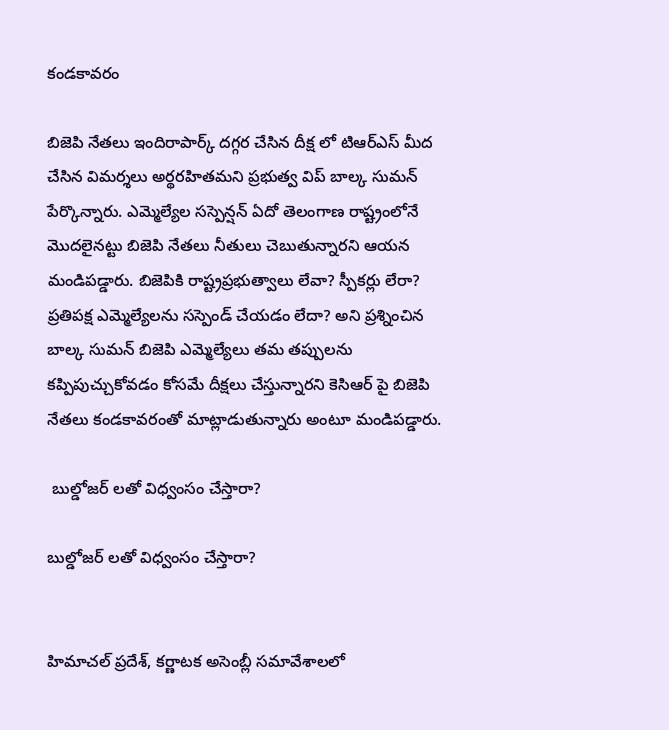కండకావరం

బిజెపి నేతలు ఇందిరాపార్క్ దగ్గర చేసిన దీక్ష లో టిఆర్ఎస్ మీద చేసిన విమర్శలు అర్థరహితమని ప్రభుత్వ విప్ బాల్క సుమన్ పేర్కొన్నారు. ఎమ్మెల్యేల సస్పెన్షన్ ఏదో తెలంగాణ రాష్ట్రంలోనే మొదలైనట్టు బిజెపి నేతలు నీతులు చెబుతున్నారని ఆయన మండిపడ్డారు. బిజెపికి రాష్ట్రప్రభుత్వాలు లేవా? స్పీకర్లు లేరా? ప్రతిపక్ష ఎమ్మెల్యేలను సస్పెండ్ చేయడం లేదా? అని ప్రశ్నించిన బాల్క సుమన్ బిజెపి ఎమ్మెల్యేలు తమ తప్పులను కప్పిపుచ్చుకోవడం కోసమే దీక్షలు చేస్తున్నారని కెసిఆర్ పై బిజెపి నేతలు కండకావరంతో మాట్లాడుతున్నారు అంటూ మండిపడ్డారు.

 బుల్డోజర్ లతో విధ్వంసం చేస్తారా?

బుల్డోజర్ లతో విధ్వంసం చేస్తారా?


హిమాచల్ ప్రదేశ్, కర్ణాటక అసెంబ్లీ సమావేశాలలో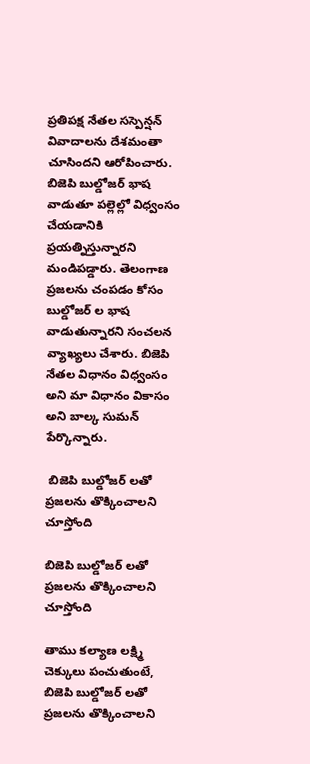ప్రతిపక్ష నేతల సస్పెన్షన్ వివాదాలను దేశమంతా చూసిందని ఆరోపించారు. బిజెపి బుల్డోజర్ భాష వాడుతూ పల్లెల్లో విధ్వంసం చేయడానికి ప్రయత్నిస్తున్నారని మండిపడ్డారు. తెలంగాణ ప్రజలను చంపడం కోసం బుల్డోజర్ ల భాష వాడుతున్నారని సంచలన వ్యాఖ్యలు చేశారు. బిజెపి నేతల విధానం విధ్వంసం అని మా విధానం వికాసం అని బాల్క సుమన్ పేర్కొన్నారు.

 బిజెపి బుల్డోజర్ లతో ప్రజలను తొక్కించాలని చూస్తోంది

బిజెపి బుల్డోజర్ లతో ప్రజలను తొక్కించాలని చూస్తోంది

తాము కల్యాణ లక్ష్మి చెక్కులు పంచుతుంటే, బిజెపి బుల్డోజర్ లతో ప్రజలను తొక్కించాలని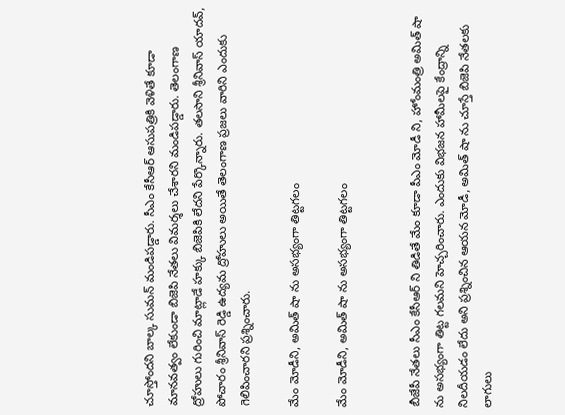చూస్తోందని బాల్క సుమన్ మండిపడ్డారు. సీఎం కేసీఆర్ ఆసుపత్రికి వెళితే కూడా మానవత్వం లేకుండా బిజెపి నేతలు విమర్శలు చేశారని మండిపడ్డారు. తెలంగాణ ద్రోహులు గురించి మాట్లాడే హక్కు బిజెపికి లేదని పేర్కొన్నారు. తలసాని శ్రీనివాస్ యాదవ్, పోచారం శ్రీనివాస్ రెడ్డి ఉద్యమ ద్రోహులు అయితే తెలంగాణ ప్రజలు వారిని ఎందుకు గెలిపించారని ప్రశ్నించారు.

మేం మోడీని, అమిత్ షా ను అసభ్యంగా తిట్టగలం

మేం మోడీని, అమిత్ షా ను అసభ్యంగా తిట్టగలం


బీజేపీ నేతలు సీఎం కేసీఆర్ ని తిడితే మేం కూడా పీఎం మోడీ ని, హోంమంత్రి అమిత్ షా ను అసభ్యంగా తిట్ట గలమని హెచ్చరించారు. ఎందుకు విభజన హామీలపై కేంద్రాన్ని నిలదీయడం లేదు అని ప్రశ్నించిన ఆయన మోడీ, అమిత్ షా ను చూస్తే బిజెపి నేతలకు లాగులు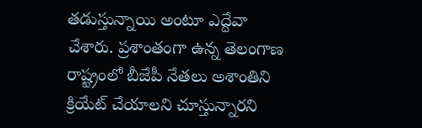తడుస్తున్నాయి అంటూ ఎద్దేవా చేశారు. ప్రశాంతంగా ఉన్న తెలంగాణ రాష్ట్రంలో బీజేపీ నేతలు అశాంతిని క్రియేట్ చేయాలని చూస్తున్నారని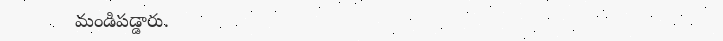మండిపడ్డారు.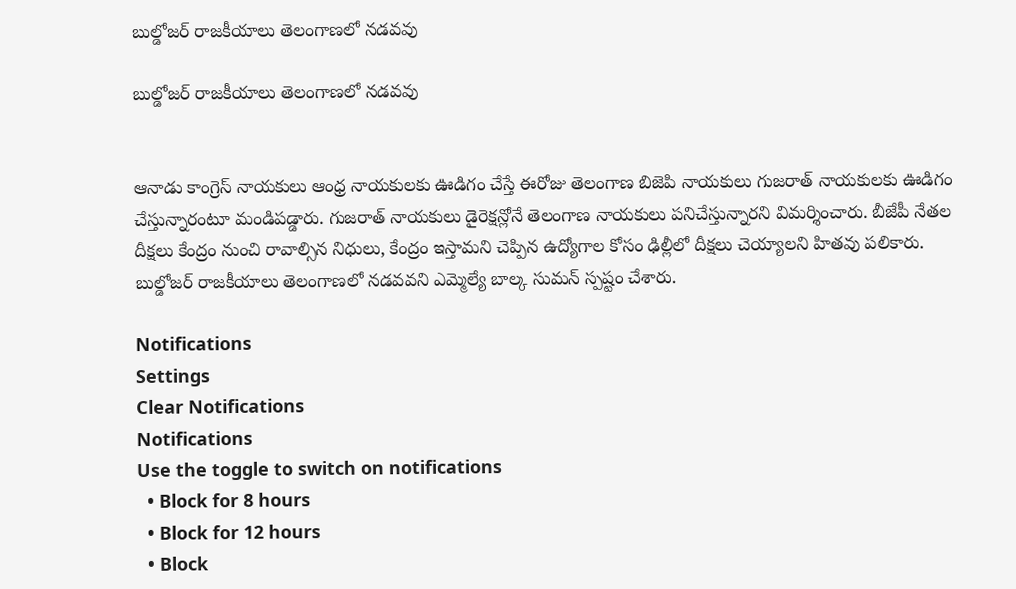బుల్డోజర్ రాజకీయాలు తెలంగాణలో నడవవు

బుల్డోజర్ రాజకీయాలు తెలంగాణలో నడవవు


ఆనాడు కాంగ్రెస్ నాయకులు ఆంధ్ర నాయకులకు ఊడిగం చేస్తే ఈరోజు తెలంగాణ బిజెపి నాయకులు గుజరాత్ నాయకులకు ఊడిగం చేస్తున్నారంటూ మండిపడ్డారు. గుజరాత్ నాయకులు డైరెక్షన్లోనే తెలంగాణ నాయకులు పనిచేస్తున్నారని విమర్శించారు. బీజేపీ నేతల దీక్షలు కేంద్రం నుంచి రావాల్సిన నిధులు, కేంద్రం ఇస్తామని చెప్పిన ఉద్యోగాల కోసం ఢిల్లీలో దీక్షలు చెయ్యాలని హితవు పలికారు. బుల్డోజర్ రాజకీయాలు తెలంగాణలో నడవవని ఎమ్మెల్యే బాల్క సుమన్ స్పష్టం చేశారు.

Notifications
Settings
Clear Notifications
Notifications
Use the toggle to switch on notifications
  • Block for 8 hours
  • Block for 12 hours
  • Block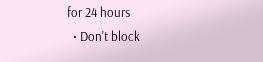for 24 hours
  • Don't block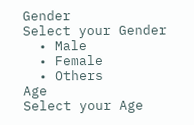Gender
Select your Gender
  • Male
  • Female
  • Others
Age
Select your Age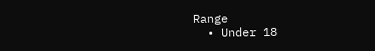Range
  • Under 18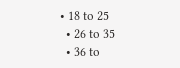• 18 to 25
  • 26 to 35
  • 36 to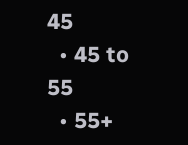45
  • 45 to 55
  • 55+